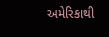અમેરિકાથી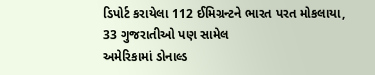ડિપોર્ટ કરાયેલા 112 ઈમિગ્રન્ટને ભારત પરત મોકલાયા, 33 ગુજરાતીઓ પણ સામેલ
અમેરિકામાં ડોનાલ્ડ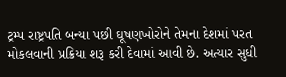ટ્રમ્પ રાષ્ટ્રપતિ બન્યા પછી ઘૂષણખોરોને તેમના દેશમાં પરત મોકલવાની પ્રક્રિયા શરૂ કરી દેવામાં આવી છે. અત્યાર સુધી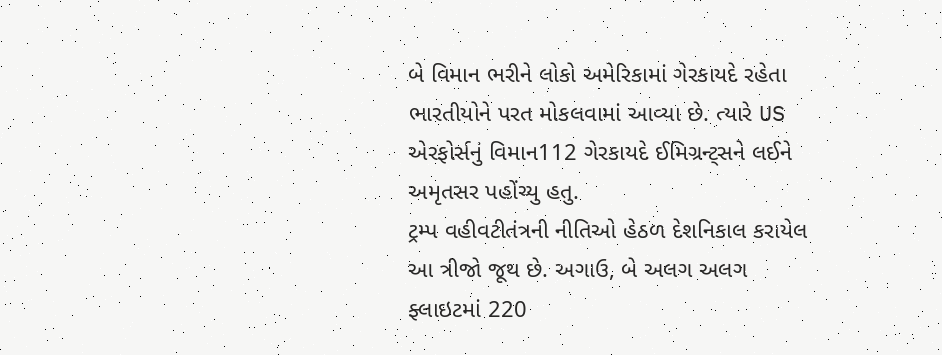બે વિમાન ભરીને લોકો અમેરિકામાં ગેરકાયદે રહેતા ભારતીયોને પરત મોકલવામાં આવ્યા છે. ત્યારે US એરફોર્સનું વિમાન112 ગેરકાયદે ઈમિગ્રન્ટ્સને લઈને અમૃતસર પહોંચ્યુ હતુ.
ટ્રમ્પ વહીવટીતંત્રની નીતિઓ હેઠળ દેશનિકાલ કરાયેલ આ ત્રીજો જૂથ છે. અગાઉ, બે અલગ અલગ ફ્લાઇટમાં 220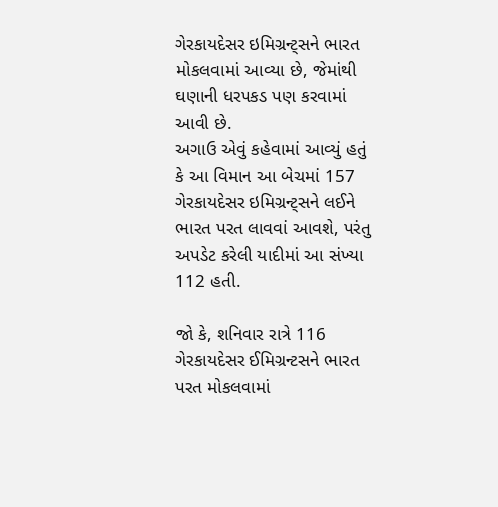ગેરકાયદેસર ઇમિગ્રન્ટ્સને ભારત મોકલવામાં આવ્યા છે, જેમાંથી ઘણાની ધરપકડ પણ કરવામાં આવી છે.
અગાઉ એવું કહેવામાં આવ્યું હતું કે આ વિમાન આ બેચમાં 157 ગેરકાયદેસર ઇમિગ્રન્ટ્સને લઈને ભારત પરત લાવવાં આવશે, પરંતુ અપડેટ કરેલી યાદીમાં આ સંખ્યા 112 હતી.

જો કે, શનિવાર રાત્રે 116 ગેરકાયદેસર ઈમિગ્રન્ટસને ભારત પરત મોકલવામાં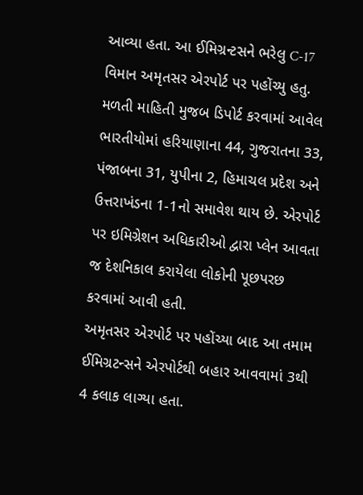આવ્યા હતા. આ ઈમિગ્રન્ટસને ભરેલુ C-17 વિમાન અમૃતસર એરપોર્ટ પર પહોંચ્યુ હતુ.
મળતી માહિતી મુજબ ડિપોર્ટ કરવામાં આવેલ ભારતીયોમાં હરિયાણાના 44, ગુજરાતના 33, પંજાબના 31, યુપીના 2, હિમાચલ પ્રદેશ અને ઉત્તરાખંડના 1-1નો સમાવેશ થાય છે. એરપોર્ટ પર ઇમિગ્રેશન અધિકારીઓ દ્વારા પ્લેન આવતા જ દેશનિકાલ કરાયેલા લોકોની પૂછપરછ કરવામાં આવી હતી.
અમૃતસર એરપોર્ટ પર પહોંચ્યા બાદ આ તમામ ઈમિગ્રટન્સને એરપોર્ટથી બહાર આવવામાં 3થી 4 કલાક લાગ્યા હતા.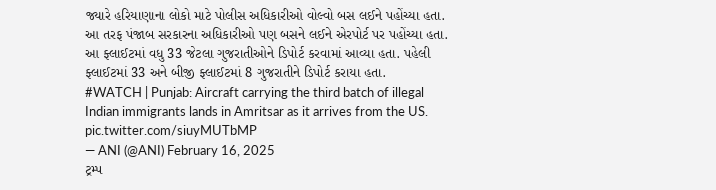જ્યારે હરિયાણાના લોકો માટે પોલીસ અધિકારીઓ વોલ્વો બસ લઈને પહોંચ્યા હતા. આ તરફ પંજાબ સરકારના અધિકારીઓ પણ બસને લઈને એરપોર્ટ પર પહોંચ્યા હતા.
આ ફ્લાઈટમાં વધુ 33 જેટલા ગુજરાતીઓને ડિપોર્ટ કરવામાં આવ્યા હતા. પહેલી ફ્લાઈટમાં 33 અને બીજી ફ્લાઈટમાં 8 ગુજરાતીને ડિપોર્ટ કરાયા હતા.
#WATCH | Punjab: Aircraft carrying the third batch of illegal Indian immigrants lands in Amritsar as it arrives from the US. pic.twitter.com/siuyMUTbMP
— ANI (@ANI) February 16, 2025
ટ્રમ્પ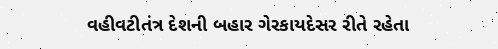વહીવટીતંત્ર દેશની બહાર ગેરકાયદેસર રીતે રહેતા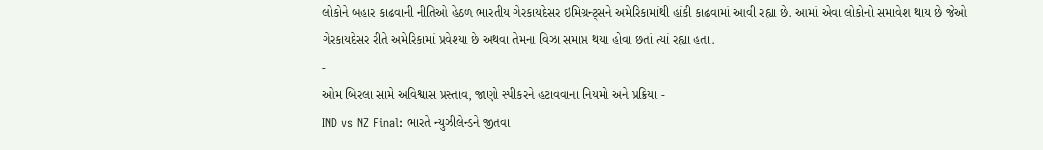લોકોને બહાર કાઢવાની નીતિઓ હેઠળ ભારતીય ગેરકાયદેસર ઇમિગ્રન્ટ્સને અમેરિકામાંથી હાંકી કાઢવામાં આવી રહ્યા છે. આમાં એવા લોકોનો સમાવેશ થાય છે જેઓ ગેરકાયદેસર રીતે અમેરિકામાં પ્રવેશ્યા છે અથવા તેમના વિઝા સમાપ્ત થયા હોવા છતાં ત્યાં રહ્યા હતા.
-
ઓમ બિરલા સામે અવિશ્વાસ પ્રસ્તાવ, જાણો સ્પીકરને હટાવવાના નિયમો અને પ્રક્રિયા -
IND vs NZ Final: ભારતે ન્યુઝીલેન્ડને જીતવા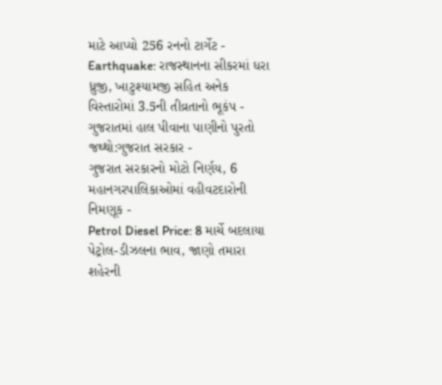માટે આપ્યો 256 રનનો ટાર્ગેટ -
Earthquake: રાજસ્થાનના સીકરમાં ધરા ધ્રુજી, ખાટુશ્યામજી સહિત અનેક વિસ્તારોમાં 3.5ની તીવ્રતાનો ભૂકંપ -
ગુજરાતમાં હાલ પીવાના પાણીનો પુરતો જથ્થો:ગુજરાત સરકાર -
ગુજરાત સરકારનો મોટો નિર્ણય, 6 મહાનગરપાલિકાઓમાં વહીવટદારોની નિમણૂક -
Petrol Diesel Price: 8 માર્ચે બદલાયા પેટ્રોલ-ડીઝલના ભાવ, જાણો તમારા શહેરની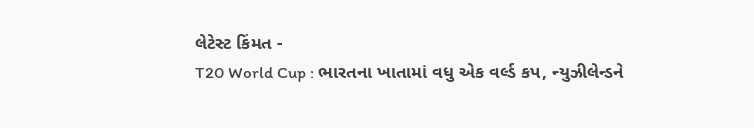લેટેસ્ટ કિંમત -
T20 World Cup : ભારતના ખાતામાં વધુ એક વર્લ્ડ કપ, ન્યુઝીલેન્ડને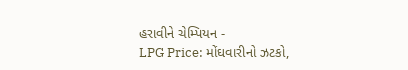હરાવીને ચેમ્પિયન -
LPG Price: મોંઘવારીનો ઝટકો,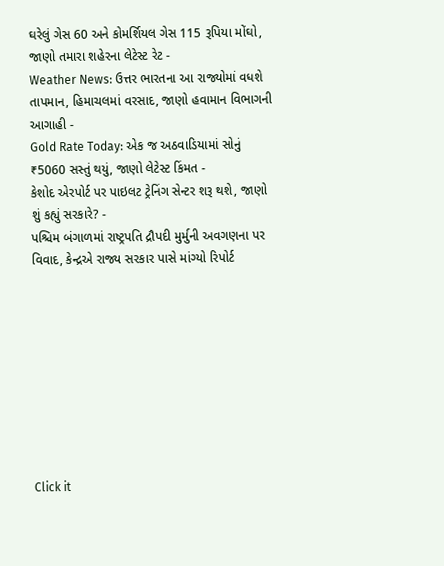ઘરેલું ગેસ 60 અને કોમર્શિયલ ગેસ 115 રૂપિયા મોંઘો, જાણો તમારા શહેરના લેટેસ્ટ રેટ -
Weather News: ઉત્તર ભારતના આ રાજ્યોમાં વધશે તાપમાન, હિમાચલમાં વરસાદ, જાણો હવામાન વિભાગની આગાહી -
Gold Rate Today: એક જ અઠવાડિયામાં સોનું ₹5060 સસ્તું થયું, જાણો લેટેસ્ટ કિંમત -
કેશોદ એરપોર્ટ પર પાઇલટ ટ્રેનિંગ સેન્ટર શરૂ થશે, જાણો શું કહ્યું સરકારે? -
પશ્ચિમ બંગાળમાં રાષ્ટ્રપતિ દ્રૌપદી મુર્મુની અવગણના પર વિવાદ, કેન્દ્રએ રાજ્ય સરકાર પાસે માંગ્યો રિપોર્ટ









Click it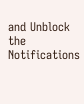and Unblock the Notifications